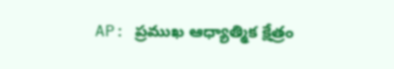AP: ప్రముఖ ఆధ్యాత్మిక క్షేత్రం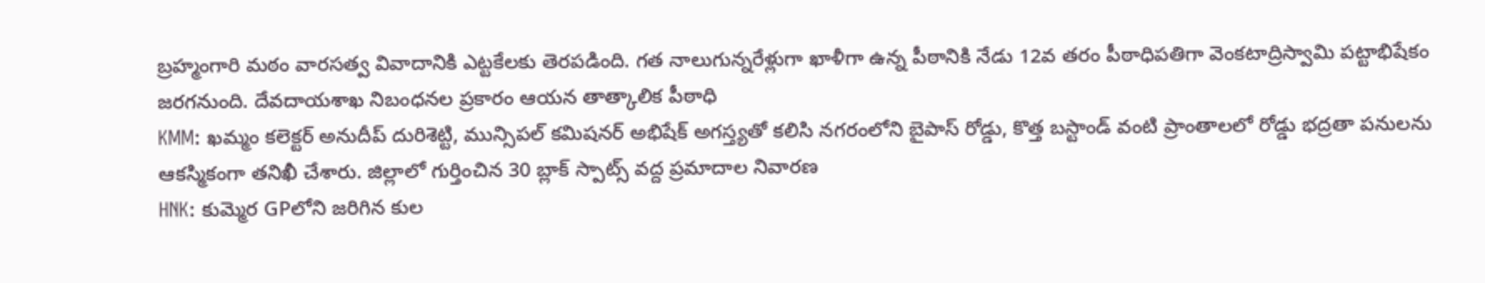బ్రహ్మంగారి మఠం వారసత్వ వివాదానికి ఎట్టకేలకు తెరపడింది. గత నాలుగున్నరేళ్లుగా ఖాళీగా ఉన్న పీఠానికి నేడు 12వ తరం పీఠాధిపతిగా వెంకటాద్రిస్వామి పట్టాభిషేకం జరగనుంది. దేవదాయశాఖ నిబంధనల ప్రకారం ఆయన తాత్కాలిక పీఠాధి
KMM: ఖమ్మం కలెక్టర్ అనుదీప్ దురిశెట్టి, మున్సిపల్ కమిషనర్ అభిషేక్ అగస్త్యతో కలిసి నగరంలోని బైపాస్ రోడ్డు, కొత్త బస్టాండ్ వంటి ప్రాంతాలలో రోడ్డు భద్రతా పనులను ఆకస్మికంగా తనిఖీ చేశారు. జిల్లాలో గుర్తించిన 30 బ్లాక్ స్పాట్స్ వద్ద ప్రమాదాల నివారణ
HNK: కుమ్మెర GPలోని జరిగిన కుల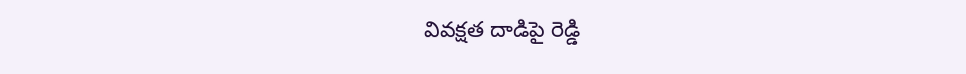వివక్షత దాడిపై రెడ్డి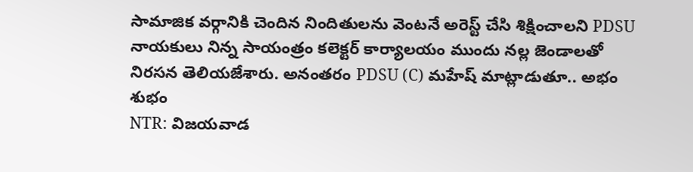సామాజిక వర్గానికి చెందిన నిందితులను వెంటనే అరెస్ట్ చేసి శిక్షించాలని PDSU నాయకులు నిన్న సాయంత్రం కలెక్టర్ కార్యాలయం ముందు నల్ల జెండాలతో నిరసన తెలియజేశారు. అనంతరం PDSU (C) మహేష్ మాట్లాడుతూ.. అభం శుభం
NTR: విజయవాడ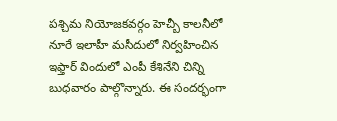పశ్చిమ నియోజకవర్గం హెచ్బీ కాలనీలో నూరే ఇలాహీ మసీదులో నిర్వహించిన ఇఫ్తార్ విందులో ఎంపీ కేశినేని చిన్ని బుధవారం పాల్గొన్నారు. ఈ సందర్భంగా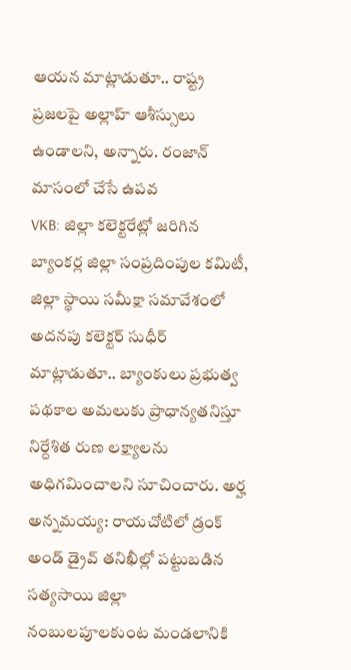ఆయన మాట్లాడుతూ.. రాష్ట్ర ప్రజలపై అల్లాహ్ ఆశీస్సులు ఉండాలని, అన్నారు. రంజాన్ మాసంలో చేసే ఉపవ
VKB: జిల్లా కలెక్టరేట్లో జరిగిన బ్యాంకర్ల జిల్లా సంప్రదింపుల కమిటీ, జిల్లా స్థాయి సమీక్షా సమావేశంలో అదనపు కలెక్టర్ సుధీర్ మాట్లాడుతూ.. బ్యాంకులు ప్రభుత్వ పథకాల అమలుకు ప్రాధాన్యతనిస్తూ నిర్దేశిత రుణ లక్ష్యాలను అధిగమించాలని సూచించారు. అర్హ
అన్నమయ్య: రాయచోటిలో డ్రంక్ అండ్ డ్రైవ్ తనిఖీల్లో పట్టుబడిన సత్యసాయి జిల్లా నంబులపూలకుంట మండలానికి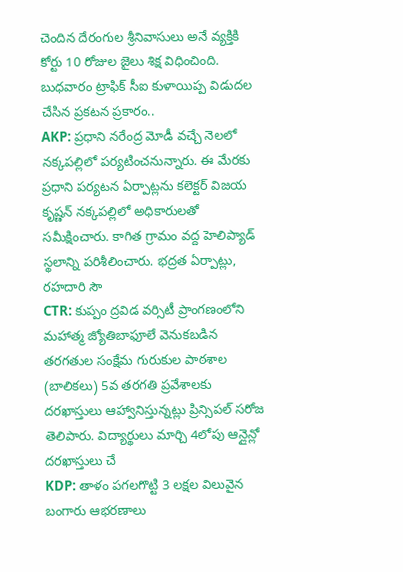చెందిన దేరంగుల శ్రీనివాసులు అనే వ్యక్తికి కోర్టు 10 రోజుల జైలు శిక్ష విధించింది. బుధవారం ట్రాఫిక్ సీఐ కుళాయిప్ప విడుదల చేసిన ప్రకటన ప్రకారం..
AKP: ప్రధాని నరేంద్ర మోడీ వచ్చే నెలలో నక్కపల్లిలో పర్యటించనున్నారు. ఈ మేరకు ప్రధాని పర్యటన ఏర్పాట్లను కలెక్టర్ విజయ కృష్ణన్ నక్కపల్లిలో అధికారులతో సమీక్షించారు. కాగిత గ్రామం వద్ద హెలిప్యాడ్ స్థలాన్ని పరిశీలించారు. భద్రత ఏర్పాట్లు, రహదారి సౌ
CTR: కుప్పం ద్రవిడ వర్సిటీ ప్రాంగణంలోని మహాత్మ జ్యోతిబాఫూలే వెనుకబడిన తరగతుల సంక్షేమ గురుకుల పాఠశాల (బాలికలు) 5వ తరగతి ప్రవేశాలకు దరఖాస్తులు ఆహ్వానిస్తున్నట్లు ప్రిన్సిపల్ సరోజ తెలిపారు. విద్యార్థులు మార్చి 4లోపు ఆన్లైన్లో దరఖాస్తులు చే
KDP: తాళం పగలగొట్టి 3 లక్షల విలువైన బంగారు ఆభరణాలు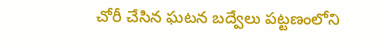చోరీ చేసిన ఘటన బద్వేలు పట్టణంలోని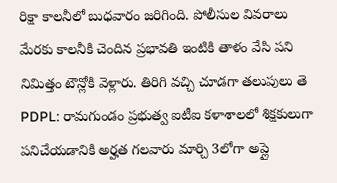రిక్షా కాలనీలో బుధవారం జరిగింది. పోలీసుల వివరాలు మేరకు కాలనీకి చెందిన ప్రభావతి ఇంటికి తాళం వేసి పని నిమిత్తం టౌన్లోకి వెళ్లారు. తిరిగి వచ్చి చూడగా తలుపులు తె
PDPL: రామగుండం ప్రభుత్వ ఐటీఐ కళాశాలలో శిక్షకులుగా పనిచేయడానికి అర్హత గలవారు మార్చి 3లోగా అప్లై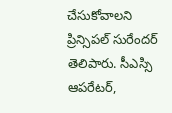చేసుకోవాలని ప్రిన్సిపల్ సురేందర్ తెలిపారు. సీఎస్సి ఆపరేటర్,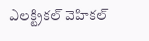ఎలక్ట్రికల్ వెహికల్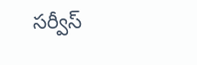సర్వీస్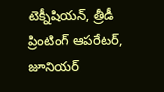టెక్నీషియన్, త్రీడీ ప్రింటింగ్ ఆపరేటర్, జూనియర్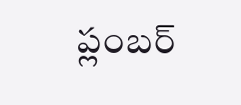ప్లంబర్